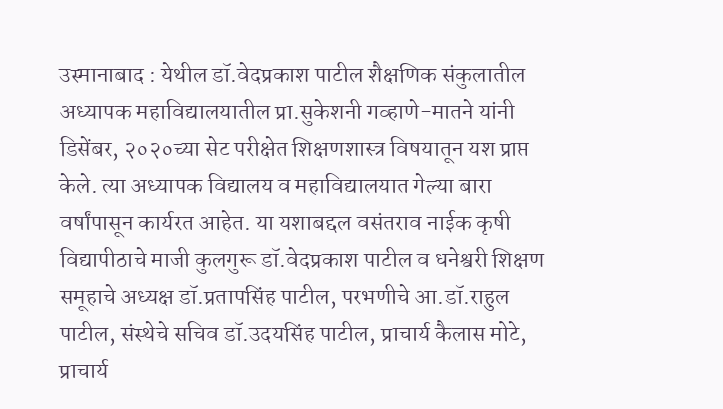उस्मानाबाद : येथील डॉ.वेदप्रकाश पाटील शैक्षणिक संकुलातील अध्यापक महाविद्यालयातील प्रा.सुकेशनी गव्हाणे-मातने यांनी डिसेंबर, २०२०च्या सेट परीक्षेत शिक्षणशास्त्र विषयातून यश प्राप्त केले. त्या अध्यापक विद्यालय व महाविद्यालयात गेल्या बारा वर्षांपासून कार्यरत आहेत. या यशाबद्दल वसंतराव नाईक कृषी विद्यापीठाचे माजी कुलगुरू डॉ.वेदप्रकाश पाटील व धनेश्वरी शिक्षण समूहाचे अध्यक्ष डॉ.प्रतापसिंह पाटील, परभणीचे आ.डॉ.राहुल पाटील, संस्थेचे सचिव डॉ.उदयसिंह पाटील, प्राचार्य कैलास मोटे, प्राचार्य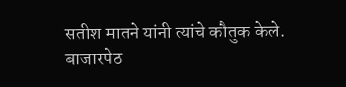सतीश मातने यांनी त्यांचे कौतुक केले.
बाजारपेठ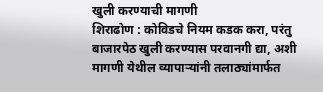खुली करण्याची मागणी
शिराढोण : कोविडचे नियम कडक करा, परंतु बाजारपेठ खुली करण्यास परवानगी द्या, अशी मागणी येथील व्यापाऱ्यांनी तलाठ्यांमार्फत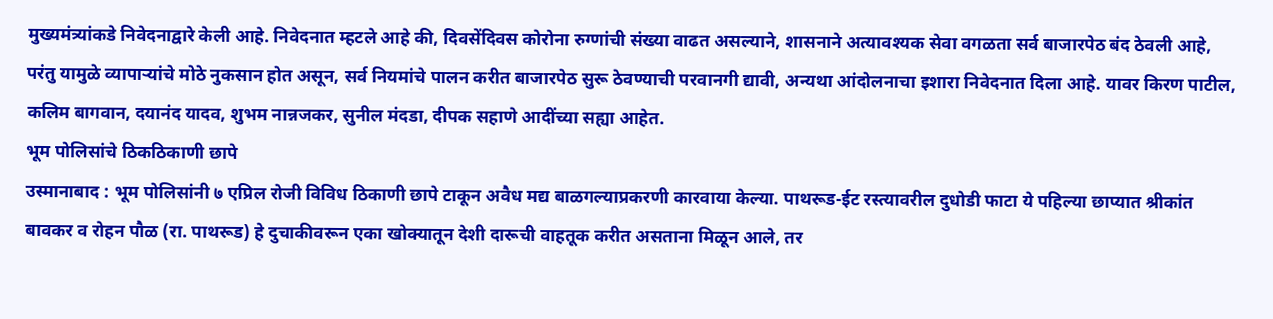मुख्यमंत्र्यांकडे निवेदनाद्वारे केली आहे. निवेदनात म्हटले आहे की, दिवसेंदिवस कोरोना रुग्णांची संख्या वाढत असल्याने, शासनाने अत्यावश्यक सेवा वगळता सर्व बाजारपेठ बंद ठेवली आहे, परंतु यामुळे व्यापाऱ्यांचे मोठे नुकसान होत असून, सर्व नियमांचे पालन करीत बाजारपेठ सुरू ठेवण्याची परवानगी द्यावी, अन्यथा आंदोलनाचा इशारा निवेदनात दिला आहे. यावर किरण पाटील, कलिम बागवान, दयानंद यादव, शुभम नान्नजकर, सुनील मंदडा, दीपक सहाणे आदींच्या सह्या आहेत.
भूम पोलिसांचे ठिकठिकाणी छापे
उस्मानाबाद : भूम पोलिसांनी ७ एप्रिल रोजी विविध ठिकाणी छापे टाकून अवैध मद्य बाळगल्याप्रकरणी कारवाया केल्या. पाथरूड-ईट रस्त्यावरील दुधोडी फाटा ये पहिल्या छाप्यात श्रीकांत बावकर व रोहन पौळ (रा. पाथरूड) हे दुचाकीवरून एका खोक्यातून देशी दारूची वाहतूक करीत असताना मिळून आले, तर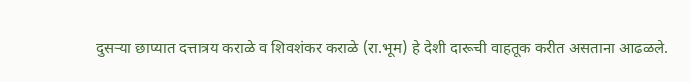दुसऱ्या छाप्यात दत्तात्रय कराळे व शिवशंकर कराळे (रा.भूम) हे देशी दारूची वाहतूक करीत असताना आढळले.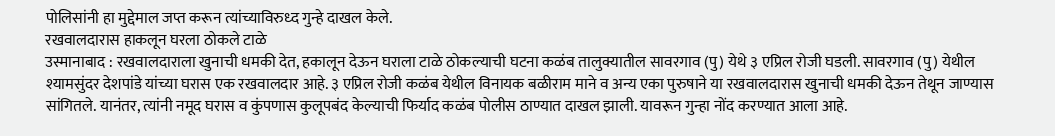पोलिसांनी हा मुद्देमाल जप्त करून त्यांच्याविरुध्द गुन्हे दाखल केले.
रखवालदारास हाकलून घरला ठोकले टाळे
उस्मानाबाद : रखवालदाराला खुनाची धमकी देत, हकालून देऊन घराला टाळे ठोकल्याची घटना कळंब तालुक्यातील सावरगाव (पु) येथे ३ एप्रिल रोजी घडली. सावरगाव (पु) येथील श्यामसुंदर देशपांडे यांच्या घरास एक रखवालदार आहे. ३ एप्रिल रोजी कळंब येथील विनायक बळीराम माने व अन्य एका पुरुषाने या रखवालदारास खुनाची धमकी देऊन तेथून जाण्यास सांगितले. यानंतर, त्यांनी नमूद घरास व कुंपणास कुलूपबंद केल्याची फिर्याद कळंब पोलीस ठाण्यात दाखल झाली. यावरून गुन्हा नोंद करण्यात आला आहे.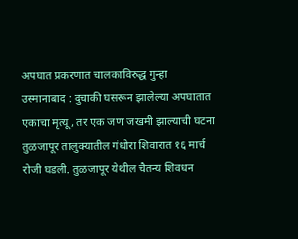अपघात प्रकरणात चालकाविरुद्ध गुन्हा
उस्मानाबाद : दुचाकी घसरून झालेल्या अपघातात एकाचा मृत्यू, तर एक जण जखमी झाल्याची घटना तुळजापूर तालुक्यातील गंधोरा शिवारात १६ मार्च रोजी घडली. तुळजापूर येथील चैतन्य शिवधन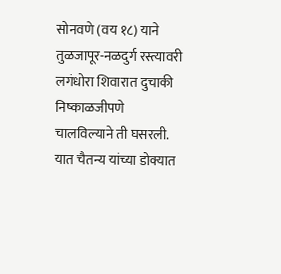सोनवणे (वय १८) याने तुळजापूर-नळदुर्ग रस्त्यावरी लगंधोरा शिवारात दुचाकी निष्काळजीपणे चालविल्याने ती घसरली. यात चैतन्य यांच्या डोक्यात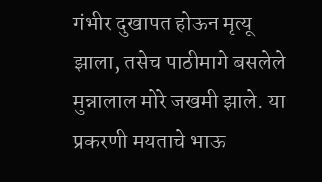गंभीर दुखापत होऊन मृत्यू झाला, तसेच पाठीमागे बसलेले मुन्नालाल मोरे जखमी झाले. या प्रकरणी मयताचे भाऊ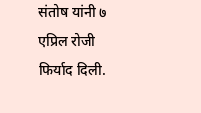संतोष यांनी ७ एप्रिल रोजी फिर्याद दिली.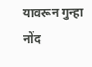यावरून गुन्हा नोंद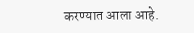करण्यात आला आहे.